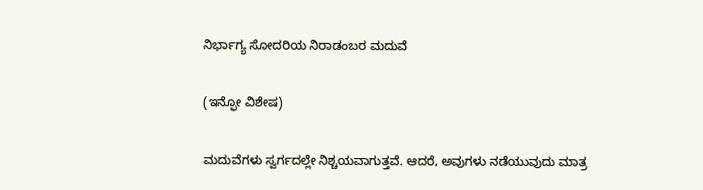ನಿರ್ಭಾಗ್ಯ ಸೋದರಿಯ ನಿರಾಡಂಬರ ಮದುವೆ

(ಇನ್ಫೋ ವಿಶೇಷ)

ಮದುವೆಗಳು ಸ್ವರ್ಗದಲ್ಲೇ ನಿಶ್ಚಯವಾಗುತ್ತವೆ. ಆದರೆ, ಅವುಗಳು ನಡೆಯುವುದು ಮಾತ್ರ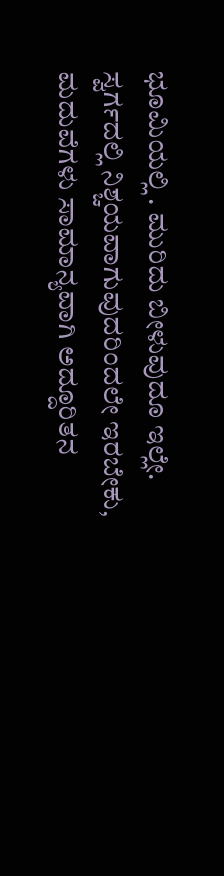ಭೂಮಿಯಲ್ಲಿ . ಮುರಿದು ಬೀಳುವುದೂ ಇಲ್ಲೇ. ಸ್ವರ್ಗದಲ್ಲಿ ನಿಶ್ಚಯವಾಗುವುದರಿಂದಲೇ ಇರಬೇಕು, ಮದುವೆಗಳು ಸಾಮಾನ್ಯವಾಗಿ ಅದ್ದೂರಿತನ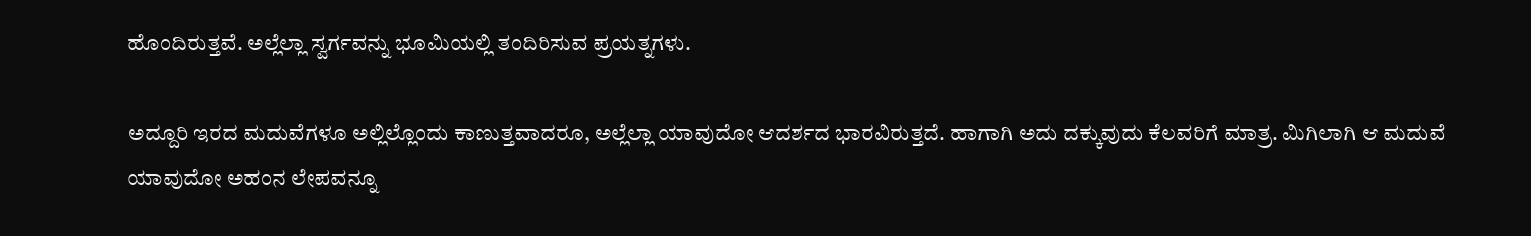ಹೊಂದಿರುತ್ತವೆ. ಅಲ್ಲೆಲ್ಲಾ ಸ್ವರ್ಗವನ್ನು ಭೂಮಿಯಲ್ಲಿ ತಂದಿರಿಸುವ ಪ್ರಯತ್ನಗಳು.

ಅದ್ದೂರಿ ಇರದ ಮದುವೆಗಳೂ ಅಲ್ಲಿಲ್ಲೊಂದು ಕಾಣುತ್ತವಾದರೂ, ಅಲ್ಲೆಲ್ಲಾ ಯಾವುದೋ ಆದರ್ಶದ ಭಾರವಿರುತ್ತದೆ. ಹಾಗಾಗಿ ಅದು ದಕ್ಕುವುದು ಕೆಲವರಿಗೆ ಮಾತ್ರ. ಮಿಗಿಲಾಗಿ ಆ ಮದುವೆ ಯಾವುದೋ ಅಹಂನ ಲೇಪವನ್ನೂ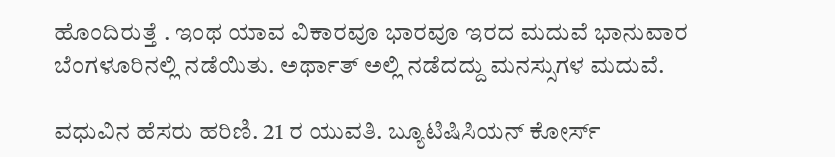ಹೊಂದಿರುತ್ತೆ . ಇಂಥ ಯಾವ ವಿಕಾರವೂ ಭಾರವೂ ಇರದ ಮದುವೆ ಭಾನುವಾರ ಬೆಂಗಳೂರಿನಲ್ಲಿ ನಡೆಯಿತು. ಅರ್ಥಾತ್‌ ಅಲ್ಲಿ ನಡೆದದ್ದು ಮನಸ್ಸುಗಳ ಮದುವೆ.

ವಧುವಿನ ಹೆಸರು ಹರಿಣಿ. 21 ರ ಯುವತಿ. ಬ್ಯೂಟಿಷಿಸಿಯನ್‌ ಕೋರ್ಸ್‌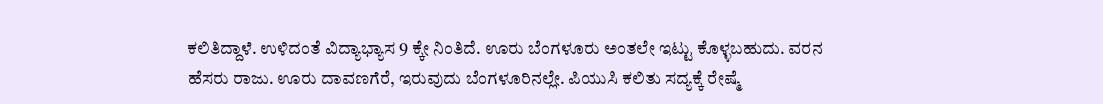ಕಲಿತಿದ್ದಾಳೆ. ಉಳಿದಂತೆ ವಿದ್ಯಾಭ್ಯಾಸ 9 ಕ್ಕೇ ನಿಂತಿದೆ. ಊರು ಬೆಂಗಳೂರು ಅಂತಲೇ ಇಟ್ಟು ಕೊಳ್ಳಬಹುದು. ವರನ ಹೆಸರು ರಾಜು. ಊರು ದಾವಣಗೆರೆ, ಇರುವುದು ಬೆಂಗಳೂರಿನಲ್ಲೇ. ಪಿಯುಸಿ ಕಲಿತು ಸದ್ಯಕ್ಕೆ ರೇಷ್ಮೆ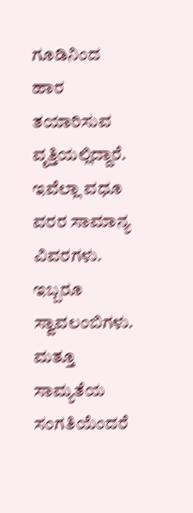ಗೂಡಿನಿಂದ ಹಾರ ತಯಾರಿಸುವ ವೃತ್ತಿಯಲ್ಲಿದ್ದಾರೆ. ಇವೆಲ್ಲಾ ವಧೂ ವರರ ಸಾಮಾನ್ಯ ವಿವರಗಳು. ಇಬ್ಬರೂ ಸ್ವಾವಲಂಬಿಗಳು. ಮತ್ತೂ ಸಾಮ್ಯತೆಯ ಸಂಗತಿಯೆಂದರೆ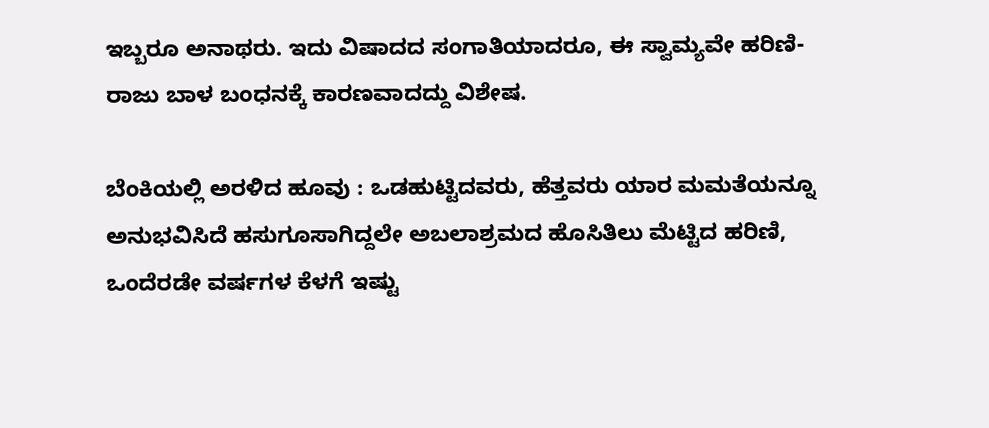ಇಬ್ಬರೂ ಅನಾಥರು. ಇದು ವಿಷಾದದ ಸಂಗಾತಿಯಾದರೂ, ಈ ಸ್ವಾಮ್ಯವೇ ಹರಿಣಿ- ರಾಜು ಬಾಳ ಬಂಧನಕ್ಕೆ ಕಾರಣವಾದದ್ದು ವಿಶೇಷ.

ಬೆಂಕಿಯಲ್ಲಿ ಅರಳಿದ ಹೂವು : ಒಡಹುಟ್ಟಿದವರು, ಹೆತ್ತವರು ಯಾರ ಮಮತೆಯನ್ನೂ ಅನುಭವಿಸಿದೆ ಹಸುಗೂಸಾಗಿದ್ದಲೇ ಅಬಲಾಶ್ರಮದ ಹೊಸಿತಿಲು ಮೆಟ್ಟಿದ ಹರಿಣಿ, ಒಂದೆರಡೇ ವರ್ಷಗಳ ಕೆಳಗೆ ಇಷ್ಟು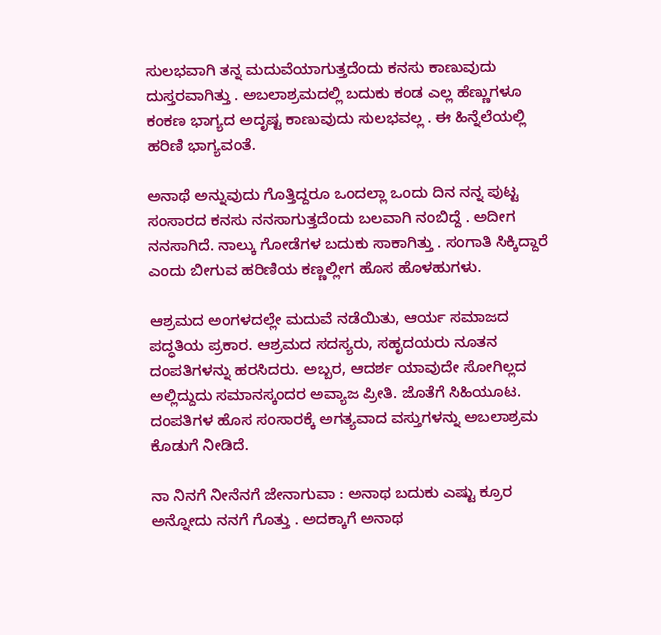ಸುಲಭವಾಗಿ ತನ್ನ ಮದುವೆಯಾಗುತ್ತದೆಂದು ಕನಸು ಕಾಣುವುದು ದುಸ್ತರವಾಗಿತ್ತು . ಅಬಲಾಶ್ರಮದಲ್ಲಿ ಬದುಕು ಕಂಡ ಎಲ್ಲ ಹೆಣ್ಣುಗಳೂ ಕಂಕಣ ಭಾಗ್ಯದ ಅದೃಷ್ಟ ಕಾಣುವುದು ಸುಲಭವಲ್ಲ . ಈ ಹಿನ್ನೆಲೆಯಲ್ಲಿ ಹರಿಣಿ ಭಾಗ್ಯವಂತೆ.

ಅನಾಥೆ ಅನ್ನುವುದು ಗೊತ್ತಿದ್ದರೂ ಒಂದಲ್ಲಾ ಒಂದು ದಿನ ನನ್ನ ಪುಟ್ಟ ಸಂಸಾರದ ಕನಸು ನನಸಾಗುತ್ತದೆಂದು ಬಲವಾಗಿ ನಂಬಿದ್ದೆ . ಅದೀಗ ನನಸಾಗಿದೆ. ನಾಲ್ಕು ಗೋಡೆಗಳ ಬದುಕು ಸಾಕಾಗಿತ್ತು . ಸಂಗಾತಿ ಸಿಕ್ಕಿದ್ದಾರೆ ಎಂದು ಬೀಗುವ ಹರಿಣಿಯ ಕಣ್ಣಲ್ಲೀಗ ಹೊಸ ಹೊಳಹುಗಳು.

ಆಶ್ರಮದ ಅಂಗಳದಲ್ಲೇ ಮದುವೆ ನಡೆಯಿತು, ಆರ್ಯ ಸಮಾಜದ ಪದ್ಧತಿಯ ಪ್ರಕಾರ. ಆಶ್ರಮದ ಸದಸ್ಯರು, ಸಹೃದಯರು ನೂತನ ದಂಪತಿಗಳನ್ನು ಹರಸಿದರು. ಅಬ್ಬರ, ಆದರ್ಶ ಯಾವುದೇ ಸೋಗಿಲ್ಲದ ಅಲ್ಲಿದ್ದುದು ಸಮಾನಸ್ಕಂದರ ಅವ್ಯಾಜ ಪ್ರೀತಿ. ಜೊತೆಗೆ ಸಿಹಿಯೂಟ. ದಂಪತಿಗಳ ಹೊಸ ಸಂಸಾರಕ್ಕೆ ಅಗತ್ಯವಾದ ವಸ್ತುಗಳನ್ನು ಅಬಲಾಶ್ರಮ ಕೊಡುಗೆ ನೀಡಿದೆ.

ನಾ ನಿನಗೆ ನೀನೆನಗೆ ಜೇನಾಗುವಾ : ಅನಾಥ ಬದುಕು ಎಷ್ಟು ಕ್ರೂರ ಅನ್ನೋದು ನನಗೆ ಗೊತ್ತು . ಅದಕ್ಕಾಗೆ ಅನಾಥ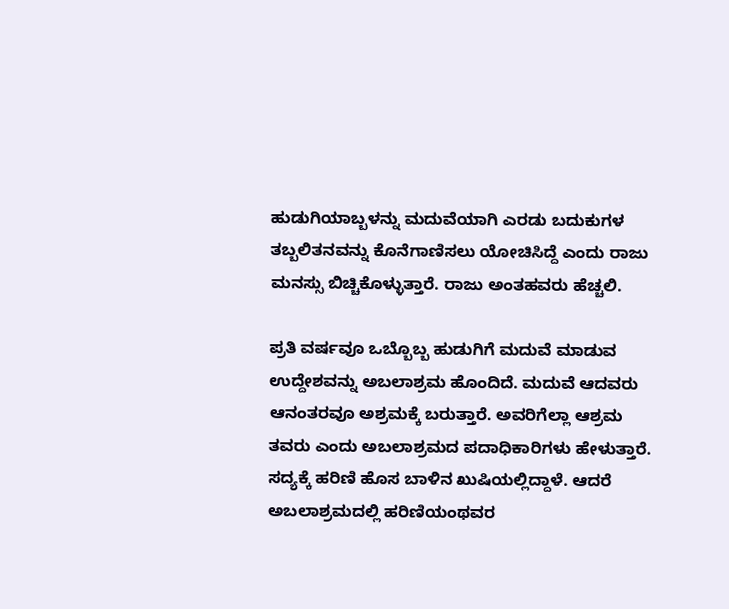ಹುಡುಗಿಯಾಬ್ಬಳನ್ನು ಮದುವೆಯಾಗಿ ಎರಡು ಬದುಕುಗಳ ತಬ್ಬಲಿತನವನ್ನು ಕೊನೆಗಾಣಿಸಲು ಯೋಚಿಸಿದ್ದೆ ಎಂದು ರಾಜು ಮನಸ್ಸು ಬಿಚ್ಚಿಕೊಳ್ಳುತ್ತಾರೆ. ರಾಜು ಅಂತಹವರು ಹೆಚ್ಚಲಿ.

ಪ್ರತಿ ವರ್ಷವೂ ಒಬ್ಬೊಬ್ಬ ಹುಡುಗಿಗೆ ಮದುವೆ ಮಾಡುವ ಉದ್ದೇಶವನ್ನು ಅಬಲಾಶ್ರಮ ಹೊಂದಿದೆ. ಮದುವೆ ಆದವರು ಆನಂತರವೂ ಅಶ್ರಮಕ್ಕೆ ಬರುತ್ತಾರೆ. ಅವರಿಗೆಲ್ಲಾ ಆಶ್ರಮ ತವರು ಎಂದು ಅಬಲಾಶ್ರಮದ ಪದಾಧಿಕಾರಿಗಳು ಹೇಳುತ್ತಾರೆ. ಸದ್ಯಕ್ಕೆ ಹರಿಣಿ ಹೊಸ ಬಾಳಿನ ಖುಷಿಯಲ್ಲಿದ್ದಾಳೆ. ಆದರೆ ಅಬಲಾಶ್ರಮದಲ್ಲಿ ಹರಿಣಿಯಂಥವರ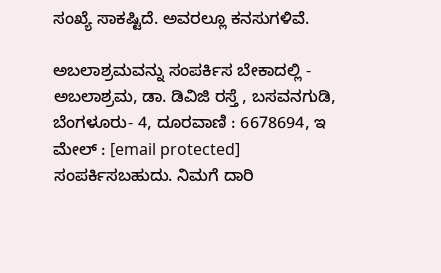ಸಂಖ್ಯೆ ಸಾಕಷ್ಟಿದೆ. ಅವರಲ್ಲೂ ಕನಸುಗಳಿವೆ.

ಅಬಲಾಶ್ರಮವನ್ನು ಸಂಪರ್ಕಿಸ ಬೇಕಾದಲ್ಲಿ - ಅಬಲಾಶ್ರಮ, ಡಾ. ಡಿವಿಜಿ ರಸ್ತೆ , ಬಸವನಗುಡಿ, ಬೆಂಗಳೂರು- 4, ದೂರವಾಣಿ : 6678694, ಇ ಮೇಲ್‌ : [email protected] ಸಂಪರ್ಕಿಸಬಹುದು. ನಿಮಗೆ ದಾರಿ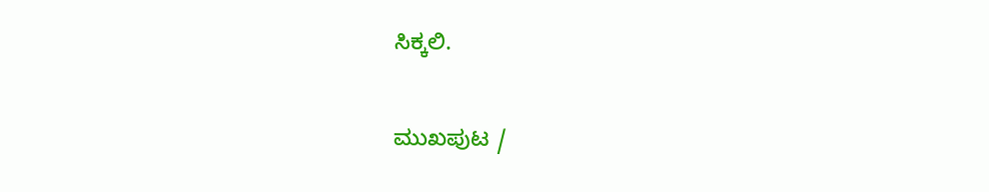ಸಿಕ್ಕಲಿ.

ಮುಖಪುಟ /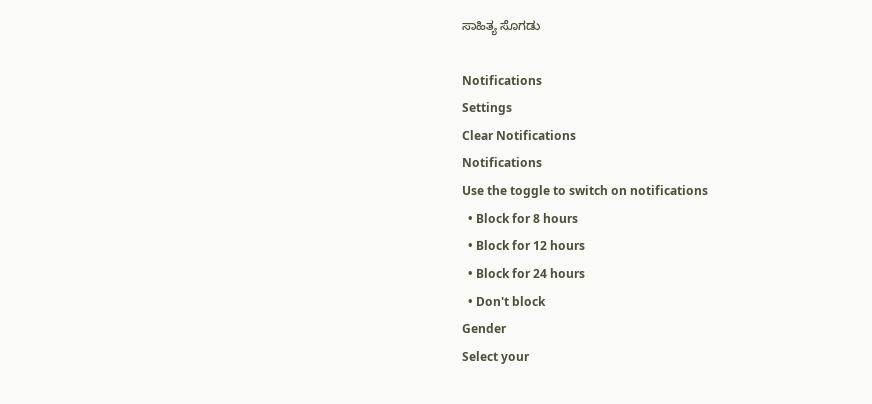ಸಾಹಿತ್ಯ ಸೊಗಡು

Notifications
Settings
Clear Notifications
Notifications
Use the toggle to switch on notifications
  • Block for 8 hours
  • Block for 12 hours
  • Block for 24 hours
  • Don't block
Gender
Select your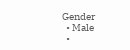Gender
  • Male
  •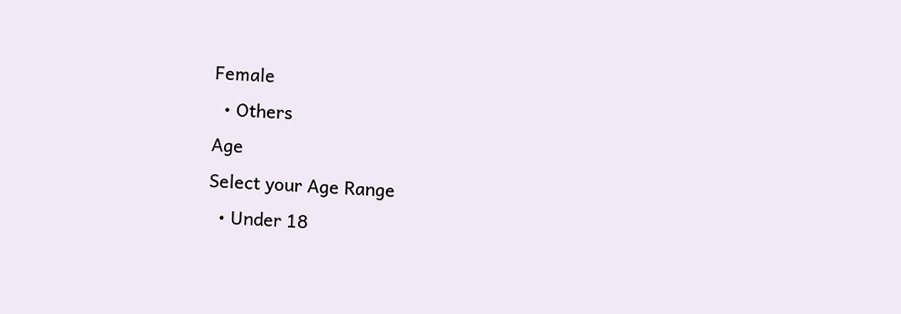Female
  • Others
Age
Select your Age Range
  • Under 18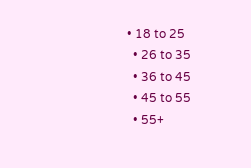• 18 to 25
  • 26 to 35
  • 36 to 45
  • 45 to 55
  • 55+